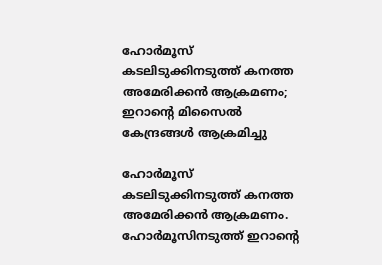ഹോര്‍മൂസ് കടലിടുക്കിനടുത്ത് കനത്ത അമേരിക്കൻ ആക്രമണം; ഇറാന്റെ മിസൈല്‍ കേന്ദ്രങ്ങള്‍ ആക്രമിച്ചു

ഹോർമൂസ് കടലിടുക്കിനടുത്ത് കനത്ത അമേരിക്കൻ ആക്രമണം. ഹോർമൂസിനടുത്ത് ഇറാന്റെ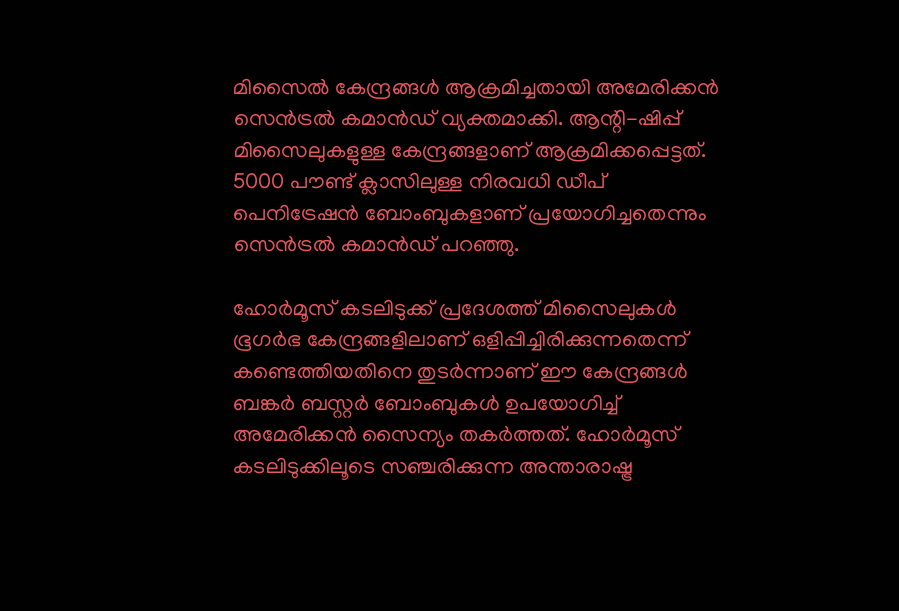മിസൈല്‍ കേന്ദ്രങ്ങള്‍ ആക്രമിച്ചതായി അമേരിക്കൻ സെൻട്രല്‍ കമാൻഡ് വ്യക്തമാക്കി. ആന്റി-ഷിപ്പ് മിസൈലുകളുള്ള കേന്ദ്രങ്ങളാണ് ആക്രമിക്കപ്പെട്ടത്. 5000 പൗണ്ട് ക്ലാസിലുള്ള നിരവധി ഡീപ് പെനിട്രേഷൻ ബോംബുകളാണ് പ്രയോഗിച്ചതെന്നും സെൻട്രല്‍ കമാൻഡ് പറഞ്ഞു.

ഹോർമൂസ് കടലിടുക്ക് പ്രദേശത്ത് മിസൈലുകള്‍ ഭൂഗർഭ കേന്ദ്രങ്ങളിലാണ് ഒളിപ്പിച്ചിരിക്കുന്നതെന്ന് കണ്ടെത്തിയതിനെ തുടർന്നാണ് ഈ കേന്ദ്രങ്ങള്‍ ബങ്കർ ബസ്റ്റർ ബോംബുകള്‍ ഉപയോഗിച്ച്‌ അമേരിക്കൻ സൈന്യം തകർത്തത്. ഹോർമൂസ് കടലിടുക്കിലൂടെ സഞ്ചരിക്കുന്ന അന്താരാഷ്ട്ര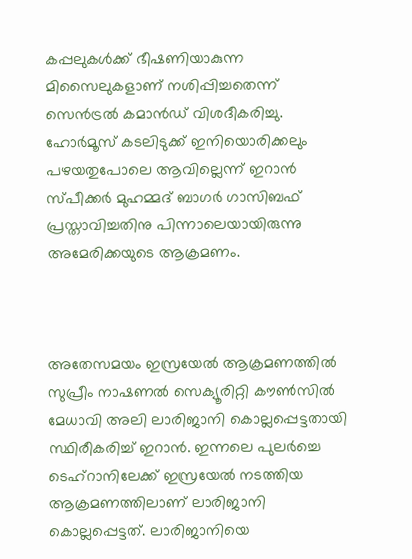കപ്പലുകള്‍ക്ക് ഭീഷണിയാകുന്ന മിസൈലുകളാണ് നശിപ്പിച്ചതെന്ന് സെൻട്രല്‍ കമാൻഡ് വിശദീകരിച്ചു. ഹോർമൂസ് കടലിടുക്ക് ഇനിയൊരിക്കലും പഴയതുപോലെ ആവില്ലെന്ന് ഇറാൻ സ്പീക്കർ മുഹമ്മദ് ബാഗർ ഗാസിബഫ് പ്രസ്താവിച്ചതിനു പിന്നാലെയായിരുന്നു അമേരിക്കയുടെ ആക്രമണം.



അതേസമയം ഇസ്രയേല്‍ ആക്രമണത്തില്‍ സുപ്രീം നാഷണല്‍ സെക്യൂരിറ്റി കൗണ്‍സില്‍ മേധാവി അലി ലാരിജാനി കൊല്ലപ്പെട്ടതായി സ്ഥിരീകരിച്ച്‌ ഇറാൻ. ഇന്നലെ പുലർച്ചെ ടെഹ്‌റാനിലേക്ക് ഇസ്രയേല്‍ നടത്തിയ ആക്രമണത്തിലാണ് ലാരിജാനി കൊല്ലപ്പെട്ടത്. ലാരിജാനിയെ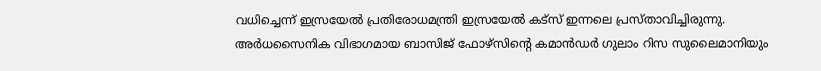വധിച്ചെന്ന് ഇസ്രയേല്‍ പ്രതിരോധമന്ത്രി ഇസ്രയേല്‍ കട്‌സ് ഇന്നലെ പ്രസ്താവിച്ചിരുന്നു. അർധസൈനിക വിഭാഗമായ ബാസിജ് ഫോഴ്‌സിന്റെ കമാൻഡർ ഗുലാം റിസ സുലൈമാനിയും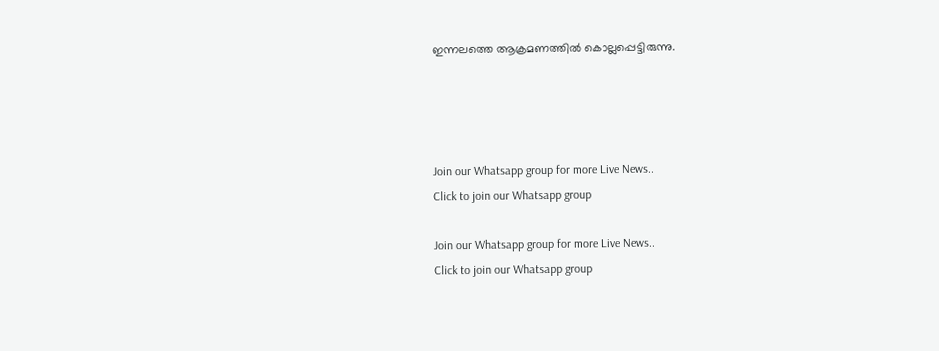ഇന്നലത്തെ ആക്രമണത്തില്‍ കൊല്ലപ്പെട്ടിരുന്നു.




Join our Whatsapp group for more Live News..
Click to join our Whatsapp group

Join our Whatsapp group for more Live News..
Click to join our Whatsapp group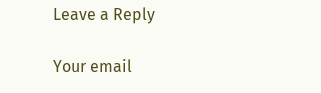Leave a Reply

Your email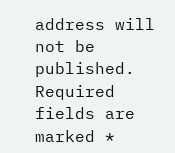address will not be published. Required fields are marked *